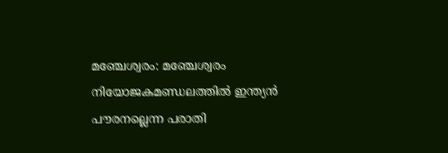മഞ്ചേശ്വരം: മഞ്ചേശ്വരം നിയോജകമണ്ഡലത്തിൽ ഇന്ത്യൻ പൗരനല്ലെന്ന പരാതി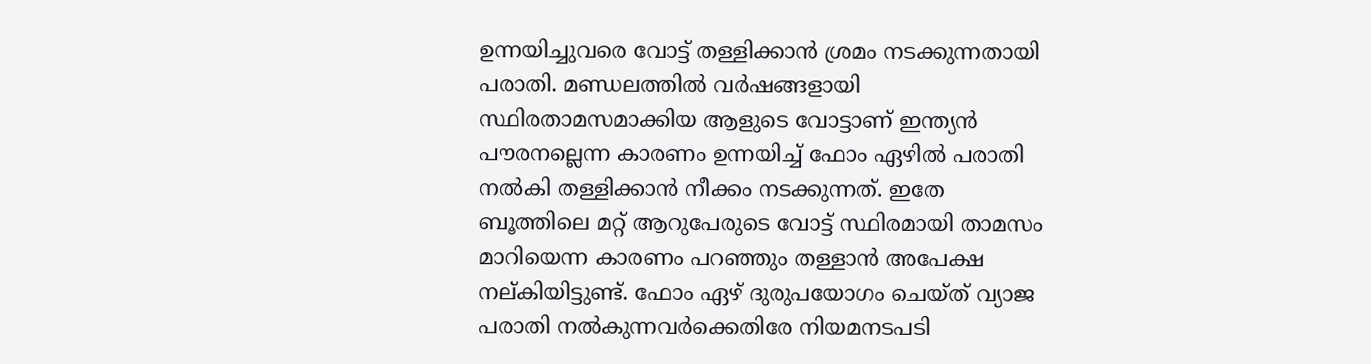ഉന്നയിച്ചുവരെ വോട്ട് തള്ളിക്കാൻ ശ്രമം നടക്കുന്നതായി പരാതി. മണ്ഡലത്തിൽ വർഷങ്ങളായി സ്ഥിരതാമസമാക്കിയ ആളുടെ വോട്ടാണ് ഇന്ത്യൻ പൗരനല്ലെന്ന കാരണം ഉന്നയിച്ച് ഫോം ഏഴിൽ പരാതി നൽകി തള്ളിക്കാൻ നീക്കം നടക്കുന്നത്. ഇതേ ബൂത്തിലെ മറ്റ് ആറുപേരുടെ വോട്ട് സ്ഥിരമായി താമസം മാറിയെന്ന കാരണം പറഞ്ഞും തള്ളാൻ അപേക്ഷ നല്കിയിട്ടുണ്ട്. ഫോം ഏഴ് ദുരുപയോഗം ചെയ്ത് വ്യാജ പരാതി നൽകുന്നവർക്കെതിരേ നിയമനടപടി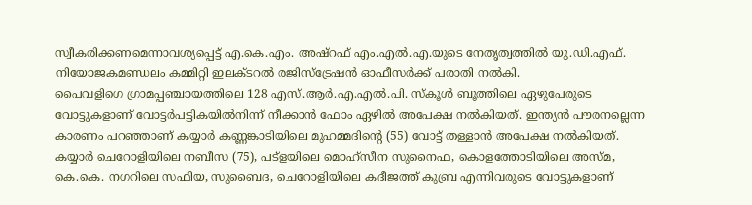സ്വീകരിക്കണമെന്നാവശ്യപ്പെട്ട് എ.കെ.എം. അഷ്റഫ് എം.എൽ.എ.യുടെ നേതൃത്വത്തിൽ യു.ഡി.എഫ്. നിയോജകമണ്ഡലം കമ്മിറ്റി ഇലക്ടറൽ രജിസ്ട്രേഷൻ ഓഫീസർക്ക് പരാതി നൽകി.
പൈവളിഗെ ഗ്രാമപ്പഞ്ചായത്തിലെ 128 എസ്.ആർ.എ.എൽ.പി. സ്കൂൾ ബൂത്തിലെ ഏഴുപേരുടെ വോട്ടുകളാണ് വോട്ടർപട്ടികയിൽനിന്ന് നീക്കാൻ ഫോം ഏഴിൽ അപേക്ഷ നൽകിയത്. ഇന്ത്യൻ പൗരനല്ലെന്ന കാരണം പറഞ്ഞാണ് കയ്യാർ കണ്ണങ്കാടിയിലെ മുഹമ്മദിന്റെ (55) വോട്ട് തള്ളാൻ അപേക്ഷ നൽകിയത്. കയ്യാർ ചെറോളിയിലെ നബീസ (75), പട്ളയിലെ മൊഹ്സീന സുനൈഫ, കൊളത്തോടിയിലെ അസ്മ, കെ.കെ. നഗറിലെ സഫിയ, സുബൈദ, ചെറോളിയിലെ കദീജത്ത് കുബ്ര എന്നിവരുടെ വോട്ടുകളാണ്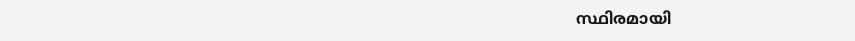സ്ഥിരമായി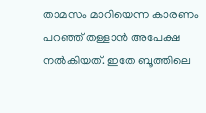താമസം മാറിയെന്ന കാരണം പറഞ്ഞ് തള്ളാൻ അപേക്ഷ നൽകിയത്. ഇതേ ബൂത്തിലെ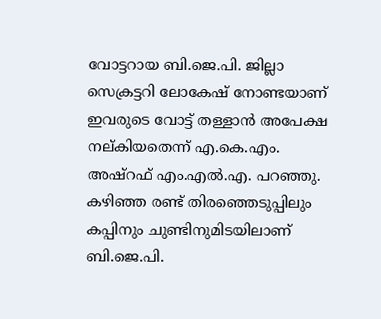വോട്ടറായ ബി.ജെ.പി. ജില്ലാ സെക്രട്ടറി ലോകേഷ് നോണ്ടയാണ് ഇവരുടെ വോട്ട് തള്ളാൻ അപേക്ഷ നല്കിയതെന്ന് എ.കെ.എം. അഷ്റഫ് എം.എൽ.എ. പറഞ്ഞു.
കഴിഞ്ഞ രണ്ട് തിരഞ്ഞെടുപ്പിലും കപ്പിനും ചുണ്ടിനുമിടയിലാണ് ബി.ജെ.പി.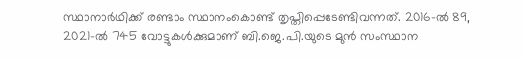സ്ഥാനാർഥിക്ക് രണ്ടാം സ്ഥാനംകൊണ്ട് തൃപ്തിപ്പെടേണ്ടിവന്നത്. 2016-ൽ 89, 2021-ൽ 745 വോട്ടുകൾക്കുമാണ് ബി.ജെ.പി.യുടെ മുൻ സംസ്ഥാന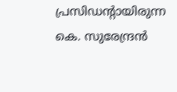പ്രസിഡന്റായിരുന്ന കെ. സുരേന്ദ്രൻ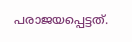പരാജയപ്പെട്ടത്.